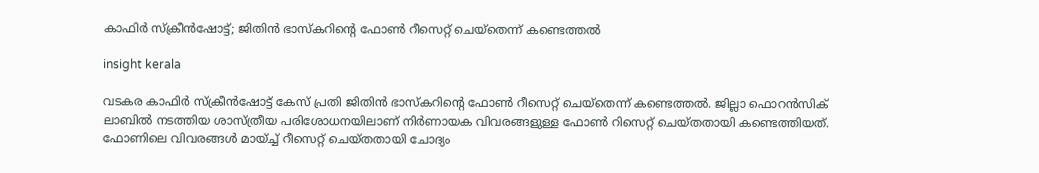കാഫിര്‍ സ്‌ക്രീന്‍ഷോട്ട്; ജിതിന്‍ ഭാസ്‌കറിന്റെ ഫോണ്‍ റീസെറ്റ് ചെയ്തെന്ന് കണ്ടെത്തല്‍

insight kerala

വടകര കാഫിര്‍ സ്‌ക്രീന്‍ഷോട്ട് കേസ് പ്രതി ജിതിന്‍ ഭാസ്‌കറിന്റെ ഫോണ്‍ റീസെറ്റ് ചെയ്തെന്ന് കണ്ടെത്തല്‍. ജില്ലാ ഫൊറന്‍സിക് ലാബില്‍ നടത്തിയ ശാസ്ത്രീയ പരിശോധനയിലാണ് നിര്‍ണായക വിവരങ്ങളുള്ള ഫോണ്‍ റിസെറ്റ് ചെയ്തതായി കണ്ടെത്തിയത്. ഫോണിലെ വിവരങ്ങള്‍ മായ്ച്ച് റീസെറ്റ് ചെയ്തതായി ചോദ്യം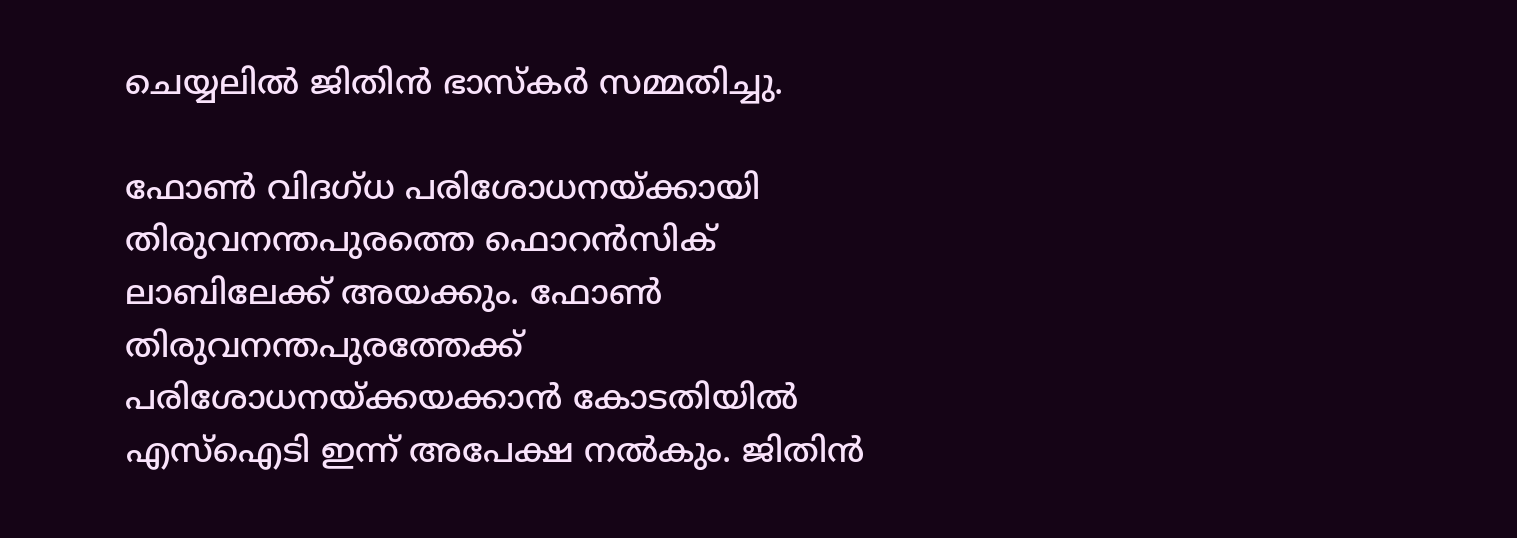ചെയ്യലില്‍ ജിതിന്‍ ഭാസ്‌കര്‍ സമ്മതിച്ചു.

ഫോണ്‍ വിദഗ്ധ പരിശോധനയ്ക്കായി തിരുവനന്തപുരത്തെ ഫൊറന്‍സിക് ലാബിലേക്ക് അയക്കും. ഫോണ്‍ തിരുവനന്തപുരത്തേക്ക് പരിശോധനയ്ക്കയക്കാന്‍ കോടതിയില്‍ എസ്ഐടി ഇന്ന് അപേക്ഷ നല്‍കും. ജിതിന്‍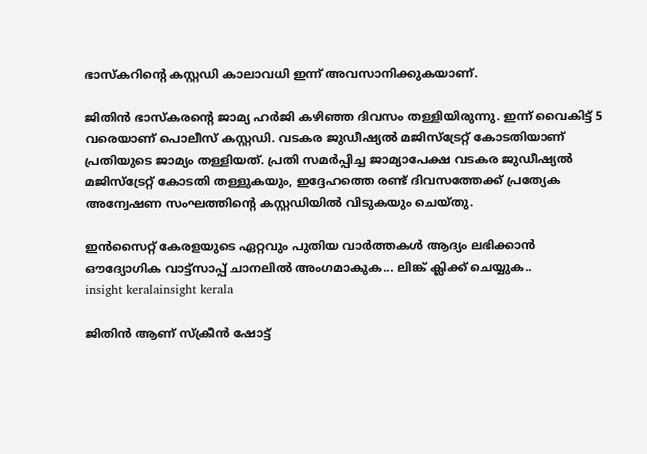ഭാസ്‌കറിന്റെ കസ്റ്റഡി കാലാവധി ഇന്ന് അവസാനിക്കുകയാണ്.

ജിതിന്‍ ഭാസ്‌കരന്റെ ജാമ്യ ഹര്‍ജി കഴിഞ്ഞ ദിവസം തള്ളിയിരുന്നു. ഇന്ന് വൈകിട്ട് 5 വരെയാണ് പൊലീസ് കസ്റ്റഡി. വടകര ജുഡീഷ്യല്‍ മജിസ്‌ട്രേറ്റ് കോടതിയാണ് പ്രതിയുടെ ജാമ്യം തള്ളിയത്. പ്രതി സമര്‍പ്പിച്ച ജാമ്യാപേക്ഷ വടകര ജുഡീഷ്യല്‍ മജിസ്‌ട്രേറ്റ് കോടതി തള്ളുകയും, ഇദ്ദേഹത്തെ രണ്ട് ദിവസത്തേക്ക് പ്രത്യേക അന്വേഷണ സംഘത്തിന്റെ കസ്റ്റഡിയില്‍ വിടുകയും ചെയ്തു.

ഇൻസൈറ്റ് കേരളയുടെ ഏറ്റവും പുതിയ വാർത്തകൾ ആദ്യം ലഭിക്കാൻ ഔദ്യോഗിക വാട്ട്‌സാപ്പ് ചാനലിൽ അംഗമാകുക... ലിങ്ക് ക്ലിക്ക് ചെയ്യുക..
insight keralainsight kerala

ജിതിന്‍ ആണ് സ്‌ക്രീന്‍ ഷോട്ട്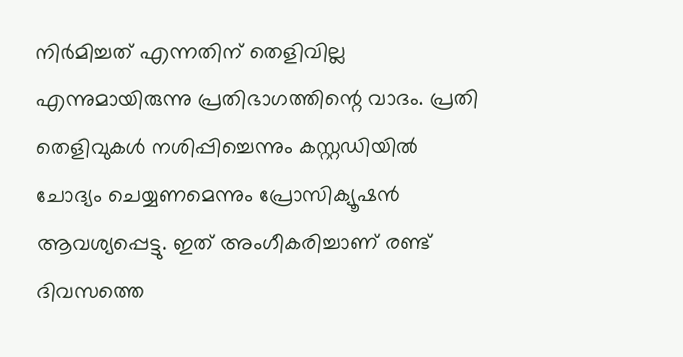നിര്‍മിച്ചത് എന്നതിന് തെളിവില്ല എന്നുമായിരുന്നു പ്രതിഭാഗത്തിന്റെ വാദം. പ്രതി തെളിവുകള്‍ നശിപ്പിച്ചെന്നും കസ്റ്റഡിയില്‍ ചോദ്യം ചെയ്യണമെന്നും പ്രോസിക്യൂഷന്‍ ആവശ്യപ്പെട്ടു. ഇത് അംഗീകരിച്ചാണ് രണ്ട് ദിവസത്തെ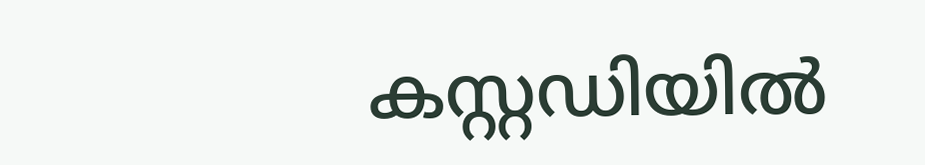കസ്റ്റഡിയില്‍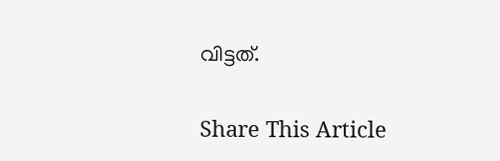വിട്ടത്.

Share This Article